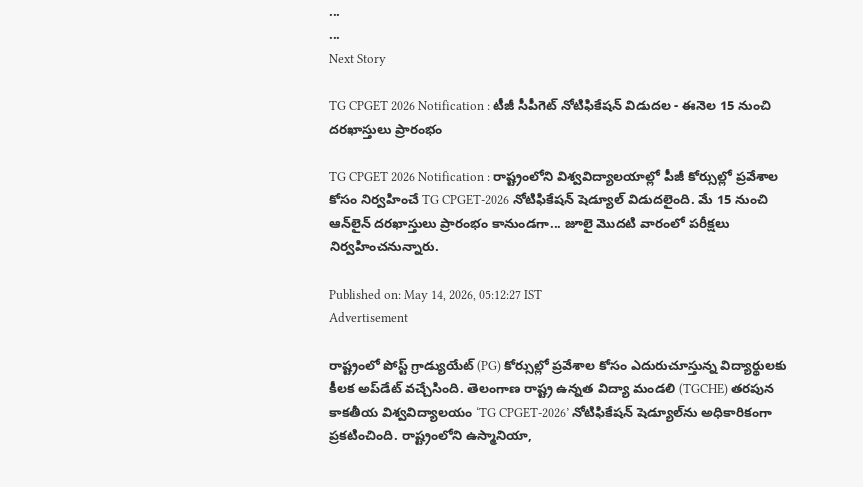...
...
Next Story

TG CPGET 2026 Notification : టీజీ సీపీగెట్ నోటిఫికేషన్ విడుదల - ఈనెల 15 నుంచి దరఖాస్తులు ప్రారంభం

TG CPGET 2026 Notification : రాష్ట్రంలోని విశ్వవిద్యాలయాల్లో పీజీ కోర్సుల్లో ప్రవేశాల కోసం నిర్వహించే TG CPGET-2026 నోటిఫికేషన్ షెడ్యూల్ విడుదలైంది. మే 15 నుంచి ఆన్‌లైన్ దరఖాస్తులు ప్రారంభం కానుండగా... జూలై మొదటి వారంలో పరీక్షలు నిర్వహించనున్నారు.

Published on: May 14, 2026, 05:12:27 IST
Advertisement

రాష్ట్రంలో పోస్ట్ గ్రాడ్యుయేట్ (PG) కోర్సుల్లో ప్రవేశాల కోసం ఎదురుచూస్తున్న విద్యార్థులకు కీలక అప్‌డేట్ వచ్చేసింది. తెలంగాణ రాష్ట్ర ఉన్నత విద్యా మండలి (TGCHE) తరపున కాకతీయ విశ్వవిద్యాలయం ‘TG CPGET-2026’ నోటిఫికేషన్ షెడ్యూల్‌ను అధికారికంగా ప్రకటించింది. రాష్ట్రంలోని ఉస్మానియా,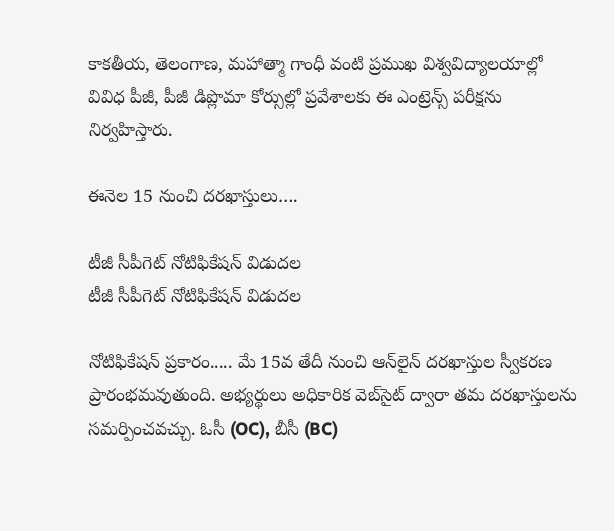కాకతీయ, తెలంగాణ, మహాత్మా గాంధీ వంటి ప్రముఖ విశ్వవిద్యాలయాల్లో వివిధ పీజీ, పీజీ డిప్లొమా కోర్సుల్లో ప్రవేశాలకు ఈ ఎంట్రెన్స్ పరీక్షను నిర్వహిస్తారు.

ఈనెల 15 నుంచి దరఖాస్తులు….

టీజీ సీపీగెట్ నోటిఫికేషన్ విడుదల
టీజీ సీపీగెట్ నోటిఫికేషన్ విడుదల

నోటిఫికేషన్ ప్రకారం..... మే 15వ తేదీ నుంచి ఆన్‌లైన్ దరఖాస్తుల స్వీకరణ ప్రారంభమవుతుంది. అభ్యర్థులు అధికారిక వెబ్‌సైట్ ద్వారా తమ దరఖాస్తులను సమర్పించవచ్చు. ఓసీ (OC), బీసీ (BC)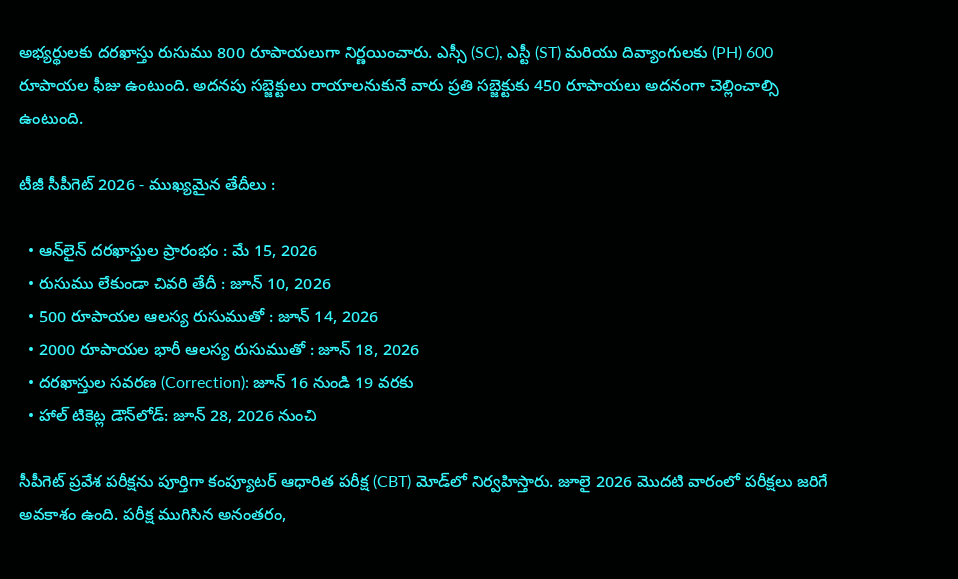అభ్యర్థులకు దరఖాస్తు రుసుము 800 రూపాయలుగా నిర్ణయించారు. ఎస్సీ (SC), ఎస్టీ (ST) మరియు దివ్యాంగులకు (PH) 600 రూపాయల ఫీజు ఉంటుంది. అదనపు సబ్జెక్టులు రాయాలనుకునే వారు ప్రతి సబ్జెక్టుకు 450 రూపాయలు అదనంగా చెల్లించాల్సి ఉంటుంది.

టీజీ సీపీగెట్ 2026 - ముఖ్యమైన తేదీలు :

  • ఆన్‌లైన్ దరఖాస్తుల ప్రారంభం : మే 15, 2026
  • రుసుము లేకుండా చివరి తేదీ : జూన్ 10, 2026
  • 500 రూపాయల ఆలస్య రుసుముతో : జూన్ 14, 2026
  • 2000 రూపాయల భారీ ఆలస్య రుసుముతో : జూన్ 18, 2026
  • దరఖాస్తుల సవరణ (Correction): జూన్ 16 నుండి 19 వరకు
  • హాల్ టికెట్ల డౌన్‌లోడ్: జూన్ 28, 2026 నుంచి

సీపీగెట్ ప్రవేశ పరీక్షను పూర్తిగా కంప్యూటర్ ఆధారిత పరీక్ష (CBT) మోడ్‌లో నిర్వహిస్తారు. జూలై 2026 మొదటి వారంలో పరీక్షలు జరిగే అవకాశం ఉంది. పరీక్ష ముగిసిన అనంతరం,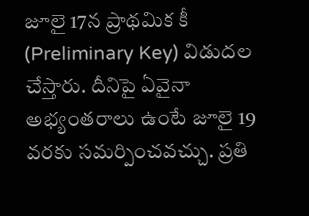జూలై 17న ప్రాథమిక కీ (Preliminary Key) విడుదల చేస్తారు. దీనిపై ఏవైనా అభ్యంతరాలు ఉంటే జూలై 19 వరకు సమర్పించవచ్చు. ప్రతి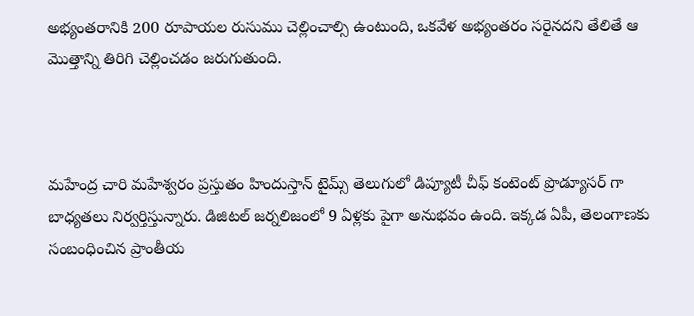అభ్యంతరానికి 200 రూపాయల రుసుము చెల్లించాల్సి ఉంటుంది, ఒకవేళ అభ్యంతరం సరైనదని తేలితే ఆ మొత్తాన్ని తిరిగి చెల్లించడం జరుగుతుంది.



మహేంద్ర చారి మహేశ్వరం ప్రస్తుతం హిందుస్తాన్ టైమ్స్ తెలుగులో డిప్యూటీ చీఫ్ కంటెంట్ ప్రొడ్యూసర్ గా బాధ్యతలు నిర్వర్తిస్తున్నారు. డిజిటల్ జర్నలిజంలో 9 ఏళ్లకు పైగా అనుభవం ఉంది. ఇక్కడ ఏపీ, తెలంగాణకు సంబంధించిన ప్రాంతీయ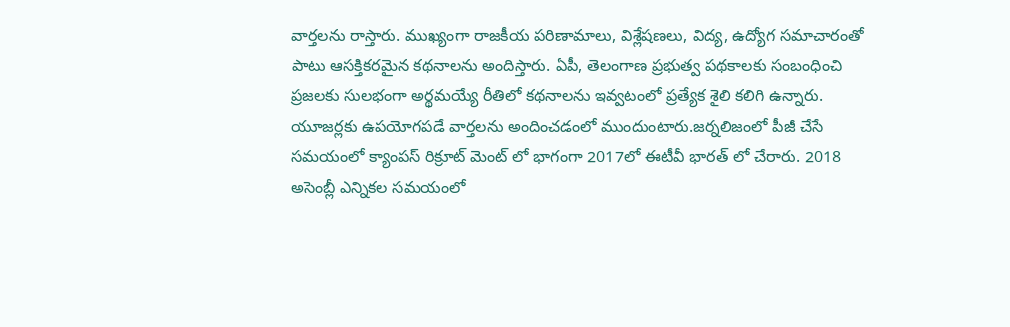వార్తలను రాస్తారు. ముఖ్యంగా రాజకీయ పరిణామాలు, విశ్లేషణలు, విద్య, ఉద్యోగ సమాచారంతో పాటు ఆసక్తికరమైన కథనాలను అందిస్తారు. ఏపీ, తెలంగాణ ప్రభుత్వ పథకాలకు సంబంధించి ప్రజలకు సులభంగా అర్థమయ్యే రీతిలో కథనాలను ఇవ్వటంలో ప్రత్యేక శైలి కలిగి ఉన్నారు. యూజర్లకు ఉపయోగపడే వార్తలను అందించడంలో ముందుంటారు.జర్నలిజంలో పీజీ చేసే సమయంలో క్యాంపస్ రిక్రూట్ మెంట్ లో భాగంగా 2017లో ఈటీవీ భారత్ లో చేరారు. 2018 అసెంబ్లీ ఎన్నికల సమయంలో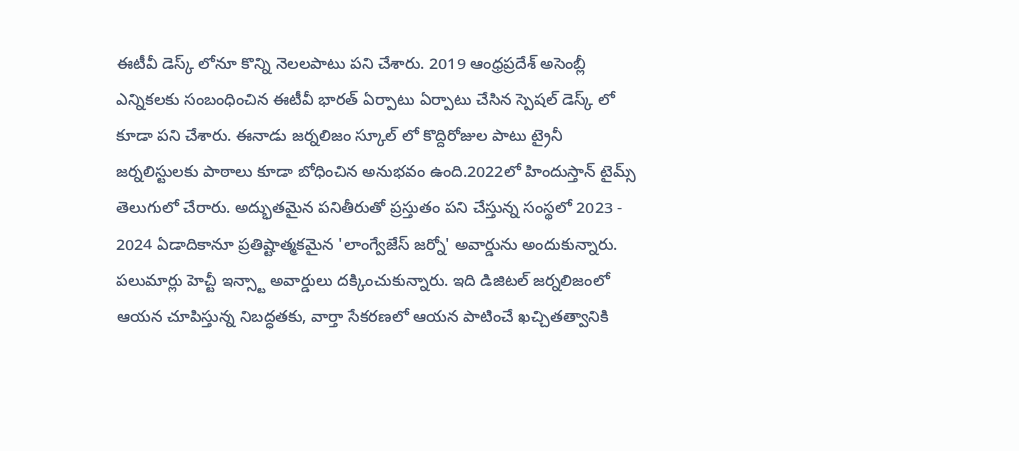ఈటీవీ డెస్క్ లోనూ కొన్ని నెలలపాటు పని చేశారు. 2019 ఆంధ్రప్రదేశ్ అసెంబ్లీ ఎన్నికలకు సంబంధించిన ఈటీవీ భారత్ ఏర్పాటు ఏర్పాటు చేసిన స్పెషల్ డెస్క్ లో కూడా పని చేశారు. ఈనాడు జర్నలిజం స్కూల్ లో కొద్దిరోజుల పాటు ట్రైనీ జర్నలిస్టులకు పాఠాలు కూడా బోధించిన అనుభవం ఉంది.2022లో హిందుస్తాన్ టైమ్స్ తెలుగులో చేరారు. అద్భుతమైన పనితీరుతో ప్రస్తుతం పని చేస్తున్న సంస్థలో 2023 - 2024 ఏడాదికానూ ప్రతిష్టాత్మకమైన 'లాంగ్వేజేస్ జర్నో' అవార్డును అందుకున్నారు. పలుమార్లు హెచ్టీ ఇన్స్టా అవార్డులు దక్కించుకున్నారు. ఇది డిజిటల్ జర్నలిజంలో ఆయన చూపిస్తున్న నిబద్ధతకు, వార్తా సేకరణలో ఆయన పాటించే ఖచ్చితత్వానికి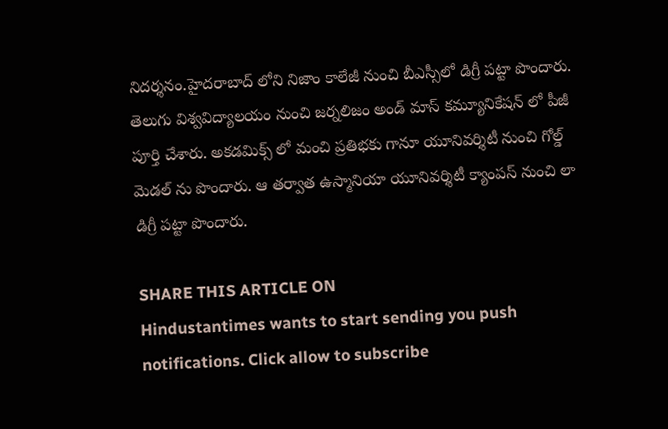నిదర్శనం.హైదరాబాద్ లోని నిజాం కాలేజీ నుంచి బీఎస్సీలో డిగ్రీ పట్టా పొందారు. తెలుగు విశ్వవిద్యాలయం నుంచి జర్నలిజం అండ్ మాస్ కమ్యూనికేషన్ లో పీజీ పూర్తి చేశారు. అకడమిక్స్ లో మంచి ప్రతిభకు గానూ యూనివర్శిటీ నుంచి గోల్డ్ మెడల్ ను పొందారు. ఆ తర్వాత ఉస్మానియా యూనివర్శిటీ క్యాంపస్ నుంచి లా డిగ్రీ పట్టా పొందారు.

SHARE THIS ARTICLE ON
Hindustantimes wants to start sending you push notifications. Click allow to subscribe